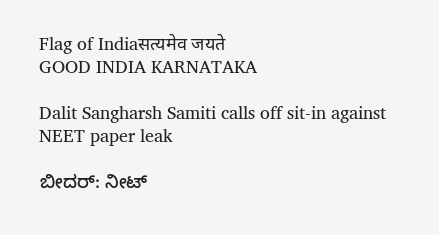Flag of Indiaसत्यमेव जयते
GOOD INDIA KARNATAKA

Dalit Sangharsh Samiti calls off sit-in against NEET paper leak

ಬೀದರ್: ನೀಟ್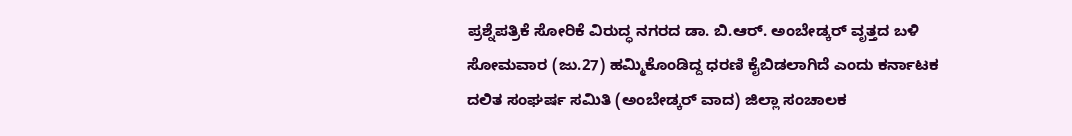ಪ್ರಶ್ನೆಪತ್ರಿಕೆ ಸೋರಿಕೆ ವಿರುದ್ಧ ನಗರದ ಡಾ. ಬಿ.ಆರ್. ಅಂಬೇಡ್ಕರ್ ವೃತ್ತದ ಬಳಿ ಸೋಮವಾರ (ಜು.27) ಹಮ್ಮಿಕೊಂಡಿದ್ದ ಧರಣಿ ಕೈಬಿಡಲಾಗಿದೆ ಎಂದು ಕರ್ನಾಟಕ ದಲಿತ ಸಂಘರ್ಷ ಸಮಿತಿ (ಅಂಬೇಡ್ಕರ್ ವಾದ) ಜಿಲ್ಲಾ ಸಂಚಾಲಕ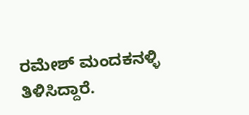ರಮೇಶ್ ಮಂದಕನಳ್ಳಿ ತಿಳಿಸಿದ್ದಾರೆ.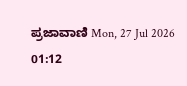ಪ್ರಜಾವಾಣಿ Mon, 27 Jul 2026 01:12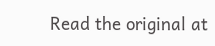Read the original at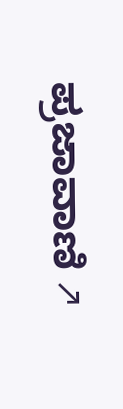ಪ್ರಜಾವಾಣಿ ↗